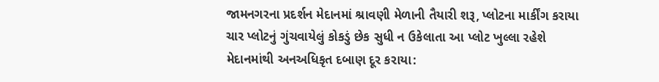જામનગરના પ્રદર્શન મેદાનમાં શ્રાવણી મેળાની તૈયારી શરૂ, પ્લોટના માર્કીંગ કરાયા
ચાર પ્લોટનું ગુંચવાયેલું કોકડું છેક સુધી ન ઉકેલાતા આ પ્લોટ ખુલ્લા રહેશે
મેદાનમાંથી અનઅધિકૃત દબાણ દૂર કરાયા: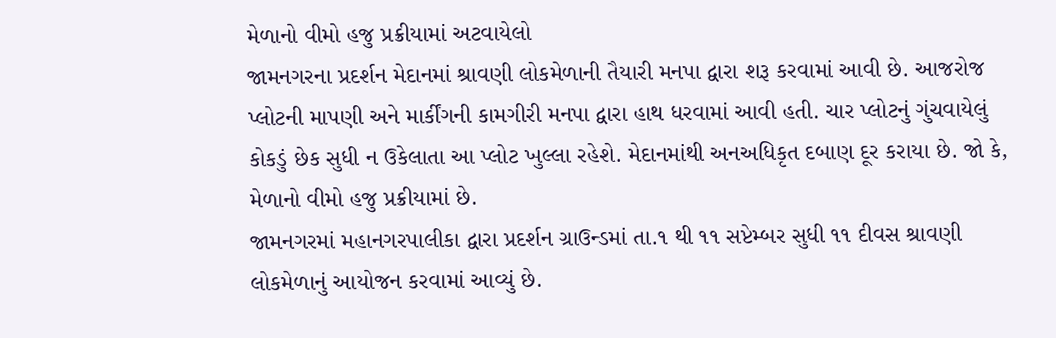મેળાનો વીમો હજુ પ્રક્રીયામાં અટવાયેલો
જામનગરના પ્રદર્શન મેદાનમાં શ્રાવણી લોકમેળાની તૈયારી મનપા દ્વારા શરૂ કરવામાં આવી છે. આજરોજ પ્લોટની માપણી અને માર્કીંગની કામગીરી મનપા દ્વારા હાથ ધરવામાં આવી હતી. ચાર પ્લોટનું ગુંચવાયેલું કોકડું છેક સુધી ન ઉકેલાતા આ પ્લોટ ખુલ્લા રહેશે. મેદાનમાંથી અનઅધિકૃત દબાણ દૂર કરાયા છે. જો કે, મેળાનો વીમો હજુ પ્રક્રીયામાં છે.
જામનગરમાં મહાનગરપાલીકા દ્વારા પ્રદર્શન ગ્રાઉન્ડમાં તા.૧ થી ૧૧ સપ્ટેમ્બર સુધી ૧૧ દીવસ શ્રાવણી લોકમેળાનું આયોજન કરવામાં આવ્યું છે.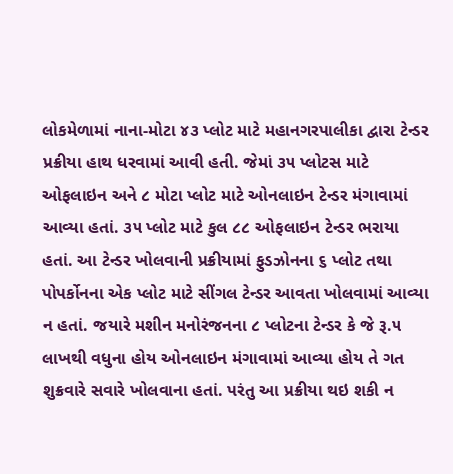લોકમેળામાં નાના-મોટા ૪૩ પ્લોટ માટે મહાનગરપાલીકા દ્વારા ટેન્ડર પ્રક્રીયા હાથ ધરવામાં આવી હતી. જેમાં ૩૫ પ્લોટસ માટે ઓફલાઇન અને ૮ મોટા પ્લોટ માટે ઓનલાઇન ટેન્ડર મંગાવામાં આવ્યા હતાં. ૩૫ પ્લોટ માટે કુલ ૮૮ ઓફલાઇન ટેન્ડર ભરાયા હતાં. આ ટેન્ડર ખોલવાની પ્રક્રીયામાં ફુડઝોનના ૬ પ્લોટ તથા પોપર્કોનના એક પ્લોટ માટે સીંગલ ટેન્ડર આવતા ખોલવામાં આવ્યા ન હતાં. જયારે મશીન મનોરંજનના ૮ પ્લોટના ટેન્ડર કે જે રૂ.૫ લાખથી વધુના હોય ઓનલાઇન મંગાવામાં આવ્યા હોય તે ગત શુક્રવારે સવારે ખોલવાના હતાં. પરંતુ આ પ્રક્રીયા થઇ શકી ન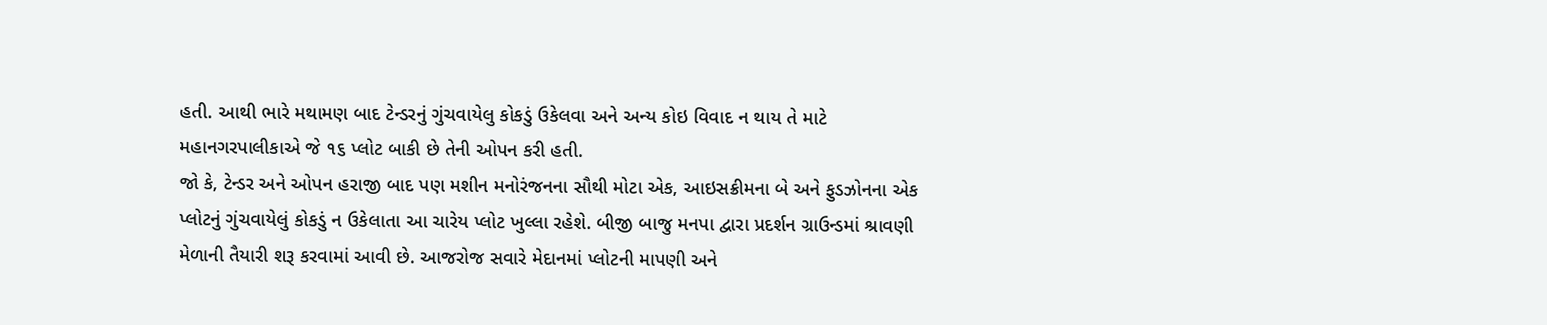હતી. આથી ભારે મથામણ બાદ ટેન્ડરનું ગુંચવાયેલુ કોકડું ઉકેલવા અને અન્ય કોઇ વિવાદ ન થાય તે માટે મહાનગરપાલીકાએ જે ૧૬ પ્લોટ બાકી છે તેની ઓપન કરી હતી.
જો કે, ટેન્ડર અને ઓપન હરાજી બાદ પણ મશીન મનોરંજનના સૌથી મોટા એક, આઇસક્રીમના બે અને ફુડઝોનના એક પ્લોટનું ગુંચવાયેલું કોકડું ન ઉકેલાતા આ ચારેય પ્લોટ ખુલ્લા રહેશે. બીજી બાજુ મનપા દ્વારા પ્રદર્શન ગ્રાઉન્ડમાં શ્રાવણી મેળાની તૈયારી શરૂ કરવામાં આવી છે. આજરોજ સવારે મેદાનમાં પ્લોટની માપણી અને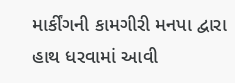માર્કીંગની કામગીરી મનપા દ્વારા હાથ ધરવામાં આવી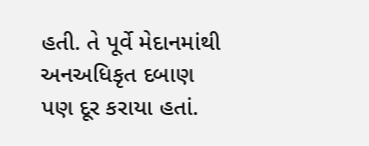હતી. તે પૂર્વે મેદાનમાંથી અનઅધિકૃત દબાણ પણ દૂર કરાયા હતાં.